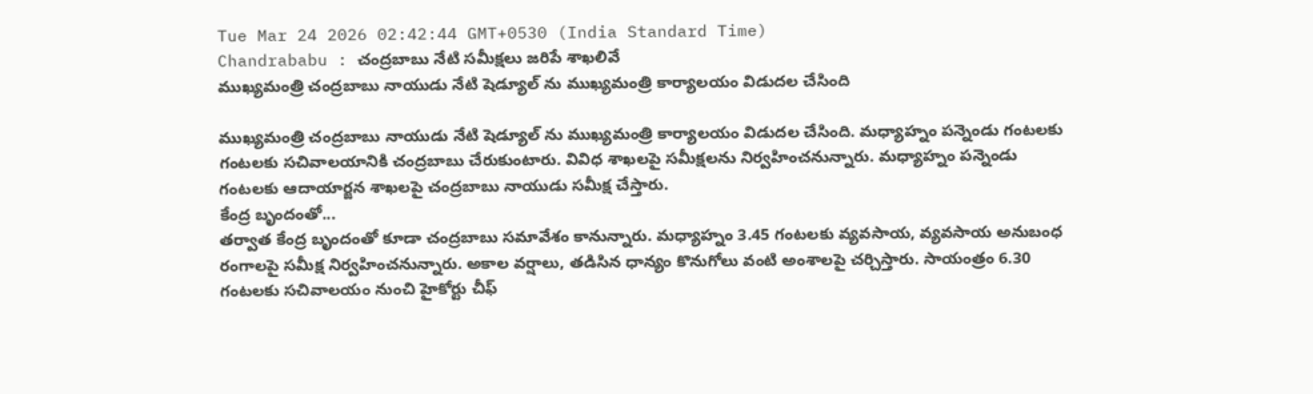Tue Mar 24 2026 02:42:44 GMT+0530 (India Standard Time)
Chandrababu : చంద్రబాబు నేటి సమీక్షలు జరిపే శాఖలివే
ముఖ్యమంత్రి చంద్రబాబు నాయుడు నేటి షెడ్యూల్ ను ముఖ్యమంత్రి కార్యాలయం విడుదల చేసింది

ముఖ్యమంత్రి చంద్రబాబు నాయుడు నేటి షెడ్యూల్ ను ముఖ్యమంత్రి కార్యాలయం విడుదల చేసింది. మధ్యాహ్నం పన్నెండు గంటలకు గంటలకు సచివాలయానికి చంద్రబాబు చేరుకుంటారు. వివిధ శాఖలపై సమీక్షలను నిర్వహించనున్నారు. మధ్యాహ్నం పన్నెండు గంటలకు ఆదాయార్జన శాఖలపై చంద్రబాబు నాయుడు సమీక్ష చేస్తారు.
కేంద్ర బృందంతో...
తర్వాత కేంద్ర బృందంతో కూడా చంద్రబాబు సమావేశం కానున్నారు. మధ్యాహ్నం 3.45 గంటలకు వ్యవసాయ, వ్యవసాయ అనుబంధ రంగాలపై సమీక్ష నిర్వహించనున్నారు. అకాల వర్షాలు, తడిసిన ధాన్యం కొనుగోలు వంటి అంశాలపై చర్చిస్తారు. సాయంత్రం 6.30 గంటలకు సచివాలయం నుంచి హైకోర్టు చీఫ్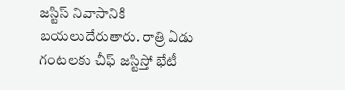జస్టిస్ నివాసానికి బయలుదేరుతారు. రాత్రి ఏడు గంటలకు చీఫ్ జస్టిస్తో భేటీ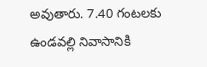అవుతారు. 7.40 గంటలకు ఉండవల్లి నివాసానికి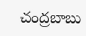చంద్రబాబు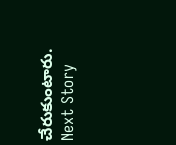చేరుకుంటారు.
Next Story